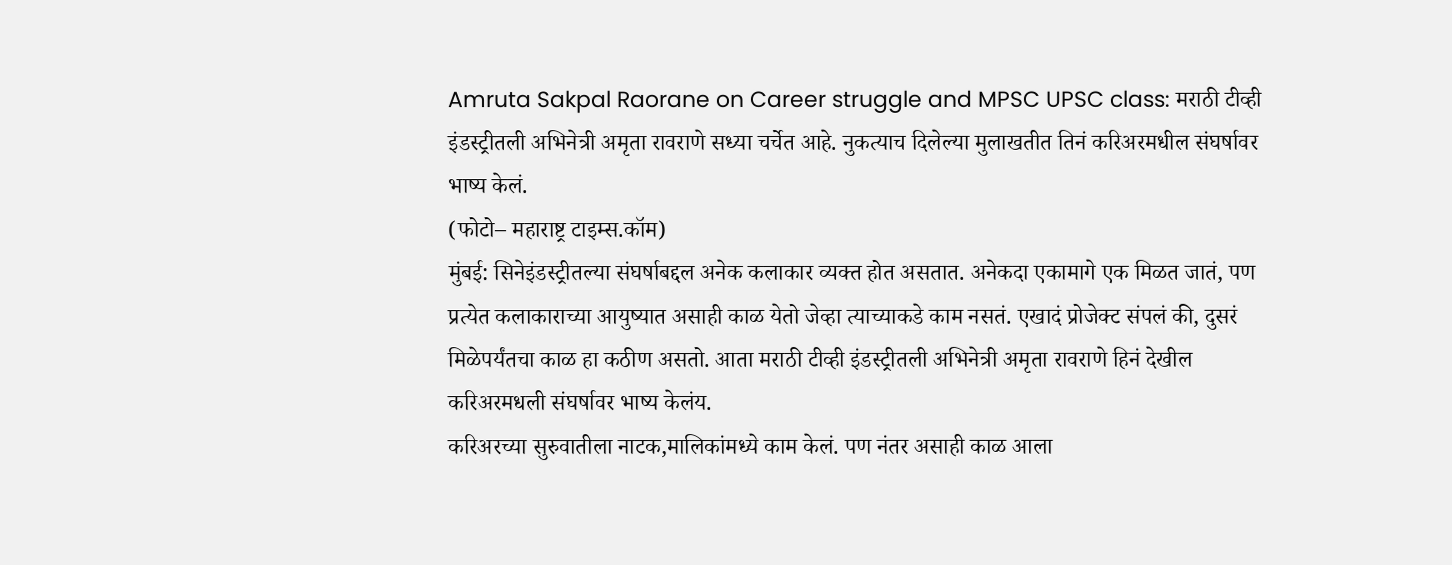Amruta Sakpal Raorane on Career struggle and MPSC UPSC class: मराठी टीव्ही इंडस्ट्रीतली अभिनेत्री अमृता रावराणे सध्या चर्चेत आहे. नुकत्याच दिलेल्या मुलाखतीत तिनं करिअरमधील संघर्षावर भाष्य केलं.
(फोटो– महाराष्ट्र टाइम्स.कॉम)
मुंबई: सिनेइंडस्ट्रीतल्या संघर्षाबद्दल अनेक कलाकार व्यक्त होत असतात. अनेकदा एकामागे एक मिळत जातं, पण प्रत्येत कलाकाराच्या आयुष्यात असाही काळ येतो जेव्हा त्याच्याकडे काम नसतं. एखादं प्रोजेक्ट संपलं की, दुसरं मिळेपर्यंतचा काळ हा कठीण असतो. आता मराठी टीव्ही इंडस्ट्रीतली अभिनेत्री अमृता रावराणे हिनं देखील करिअरमधली संघर्षावर भाष्य केलंय.
करिअरच्या सुरुवातीला नाटक,मालिकांमध्ये काम केलं. पण नंतर असाही काळ आला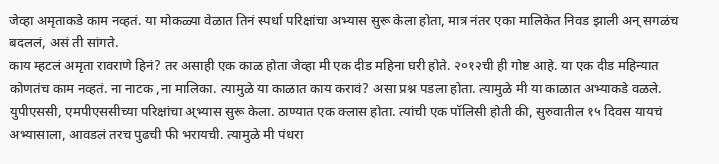जेव्हा अमृताकडे काम नव्हतं. या मोकळ्या वेळात तिनं स्पर्धा परिक्षांचा अभ्यास सुरू केला होता, मात्र नंतर एका मालिकेत निवड झाली अन् सगळंच बदललं, असं ती सांगते.
काय म्हटलं अमृता रावराणे हिनं? तर असाही एक काळ होता जेव्हा मी एक दीड महिना घरी होते. २०१२ची ही गोष्ट आहे. या एक दीड महिन्यात कोणतंच काम नव्हतं. ना नाटक ,ना मालिका. त्यामुळे या काळात काय करावं? असा प्रश्न पडला होता. त्यामुळे मी या काळात अभ्याकडे वळले. युपीएससी, एमपीएससीच्या परिक्षांचा अ्भ्यास सुरू केला. ठाण्यात एक क्लास होता. त्यांची एक पॉलिसी होती की, सुरुवातील १५ दिवस यायचं अभ्यासाला, आवडलं तरच पुढची फी भरायची. त्यामुळे मी पंधरा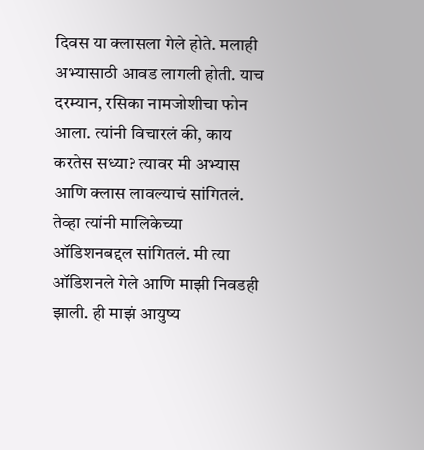दिवस या क्लासला गेले होते. मलाही अभ्यासाठी आवड लागली होती. याच दरम्यान, रसिका नामजोशीचा फोन आला. त्यांनी विचारलं की, काय करतेस सध्या? त्यावर मी अभ्यास आणि क्लास लावल्याचं सांगितलं. तेव्हा त्यांनी मालिकेच्या ऑडिशनबद्दल सांगितलं. मी त्या ऑडिशनले गेले आणि माझी निवडही झाली. ही माझं आयुष्य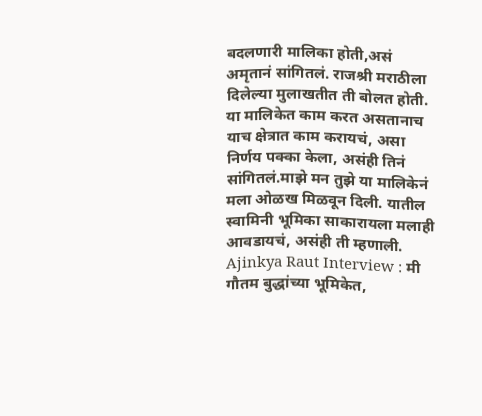बदलणारी मालिका होती,असं अमृतानं सांगितलं. राजश्री मराठीला दिलेल्या मुलाखतीत ती बोलत होती.
या मालिकेत काम करत असतानाच याच क्षेत्रात काम करायचं, असा निर्णय पक्का केला, असंही तिनं सांगितलं.माझे मन तुझे या मालिकेनं मला ओळख मिळवून दिली. यातील स्वामिनी भूमिका साकारायला मलाही आवडायचं, असंही ती म्हणाली.
Ajinkya Raut Interview : मी गौतम बुद्धांच्या भूमिकेत,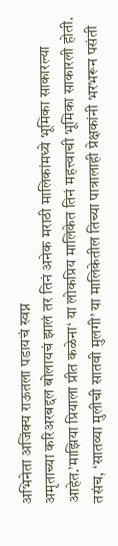अभिनेता अजिंक्य राऊतला पडायचं स्वप्न
अमृताच्या करिअरबद्दल बोलायचं झालं तर तिनं अनेक मराठी मालिकांमध्ये भूमिका साकारल्या आहेत.’माझिया प्रियाला प्रीत कळेना‘ या लोकप्रिय मालिकेत तिनं महत्त्वाची भूमिका साकारली होती. तसंच, ‘सातव्या मुलीची सातवी मुलगी’ या मालिकेतील तिच्या पात्रालाही प्रेक्षकांनी भरभरून पसंती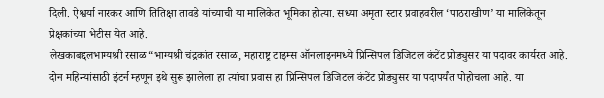दिली. ऐश्वर्या नारकर आणि तितिक्षा तावडे यांच्याची या मालिकेत भूमिका होत्या. सध्या अमृता स्टार प्रवाहवरील ‘पाठराखीण’ या मालिकेतून प्रेक्षकांच्या भेटीस येत आहे.
लेखकाबद्दलभाग्यश्री रसाळ“भाग्यश्री चंद्रकांत रसाळ, महाराष्ट्र टाइम्स ऑनलाइनमध्ये प्रिन्सिपल डिजिटल कंटेंट प्रोड्युसर या पदावर कार्यरत आहे. दोन महिन्यांसाठी इंटर्न म्हणून इथे सुरू झालेला हा त्यांचा प्रवास हा प्रिन्सिपल डिजिटल कंटेंट प्रोड्युसर या पदापर्यंत पोहोचला आहे. या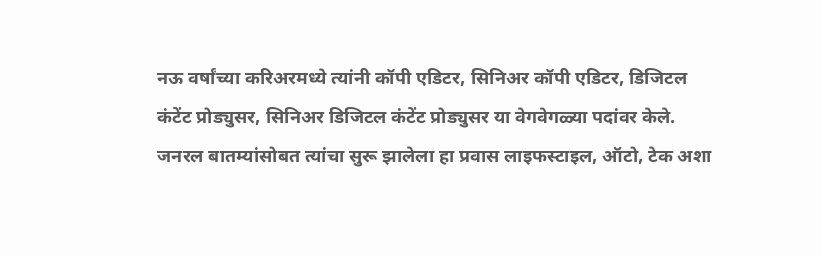नऊ वर्षांच्या करिअरमध्ये त्यांनी कॉपी एडिटर, सिनिअर कॉपी एडिटर, डिजिटल कंटेंट प्रोड्युसर, सिनिअर डिजिटल कंटेंट प्रोड्युसर या वेगवेगळ्या पदांवर केले.
जनरल बातम्यांसोबत त्यांचा सुरू झालेला हा प्रवास लाइफस्टाइल, ऑटो, टेक अशा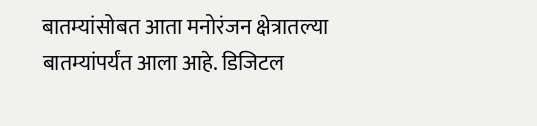बातम्यांसोबत आता मनोरंजन क्षेत्रातल्या बातम्यांपर्यंत आला आहे. डिजिटल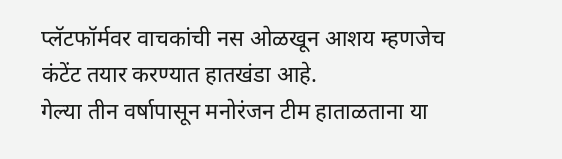प्लॅटफॉर्मवर वाचकांची नस ओळखून आशय म्हणजेच कंटेंट तयार करण्यात हातखंडा आहे.
गेल्या तीन वर्षापासून मनोरंजन टीम हाताळताना या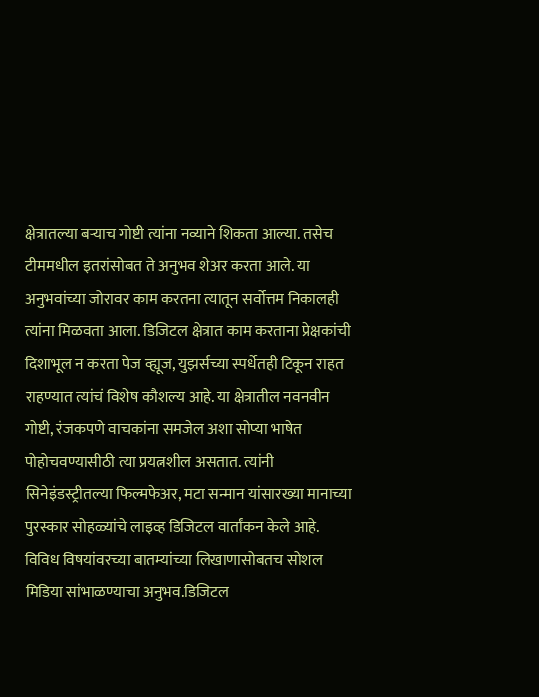क्षेत्रातल्या बऱ्याच गोष्टी त्यांना नव्याने शिकता आल्या. तसेच टीममधील इतरांसोबत ते अनुभव शेअर करता आले. या अनुभवांच्या जोरावर काम करतना त्यातून सर्वोत्तम निकालही त्यांना मिळवता आला. डिजिटल क्षेत्रात काम करताना प्रेक्षकांची दिशाभूल न करता पेज व्ह्यूज, युझर्सच्या स्पर्धेतही टिकून राहत राहण्यात त्यांचं विशेष कौशल्य आहे. या क्षेत्रातील नवनवीन गोष्टी, रंजकपणे वाचकांना समजेल अशा सोप्या भाषेत पोहोचवण्यासीठी त्या प्रयत्नशील असतात. त्यांनी सिनेइंडस्ट्रीतल्या फिल्मफेअर, मटा सन्मान यांसारख्या मानाच्या पुरस्कार सोहळ्यांचे लाइव्ह डिजिटल वार्तांकन केले आहे.
विविध विषयांवरच्या बातम्यांच्या लिखाणासोबतच सोशल मिडिया सांभाळण्याचा अनुभव.डिजिटल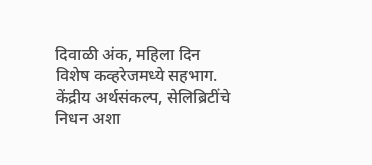दिवाळी अंक, महिला दिन विशेष कव्हरेजमध्ये सहभाग. केंद्रीय अर्थसंकल्प, सेलिब्रिटींचे निधन अशा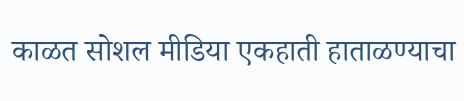काळत सोशल मीडिया एकहाती हाताळण्याचा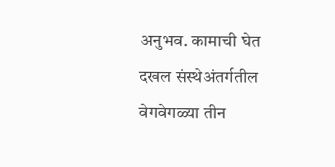अनुभव. कामाची घेत दखल संस्थेअंतर्गतील वेगवेगळ्या तीन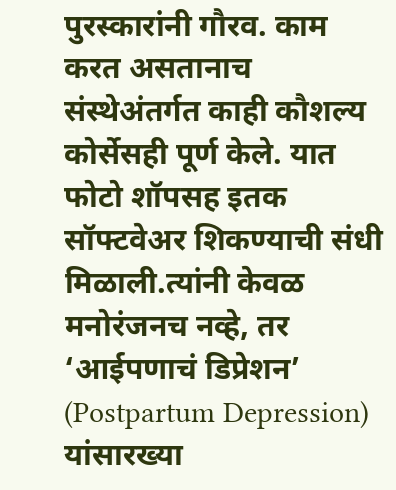पुरस्कारांनी गौरव. काम करत असतानाच संस्थेअंतर्गत काही कौशल्य कोर्सेसही पूर्ण केले. यात फोटो शॉपसह इतक सॉफ्टवेअर शिकण्याची संधी मिळाली.त्यांनी केवळ मनोरंजनच नव्हे, तर ‘आईपणाचं डिप्रेशन’ (Postpartum Depression) यांसारख्या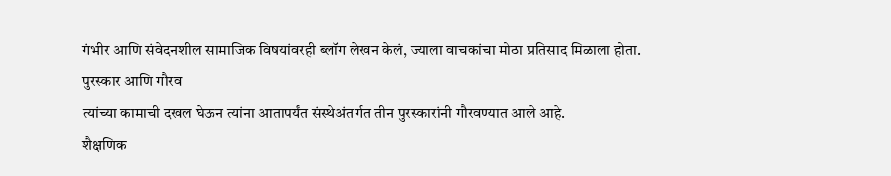गंभीर आणि संवेदनशील सामाजिक विषयांवरही ब्लॉग लेखन केलं, ज्याला वाचकांचा मोठा प्रतिसाद मिळाला होता.
पुरस्कार आणि गौरव
त्यांच्या कामाची दखल घेऊन त्यांना आतापर्यंत संस्थेअंतर्गत तीन पुरस्कारांनी गौरवण्यात आले आहे.
शैक्षणिक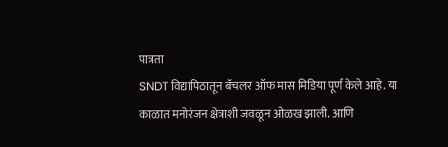पात्रता
SNDT विद्यापिठातून बॅचलर ऑफ मास मिडिया पूर्ण केले आहे. या काळात मनोरंजन क्षेत्राशी जवळून ओळख झाली. आणि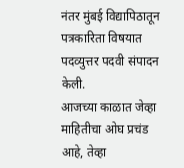नंतर मुंबई विद्यापिठातून पत्रकारिता विषयात पदव्युत्तर पदवी संपादन केली.
आजच्या काळात जेव्हा माहितीचा ओघ प्रचंड आहे, तेव्हा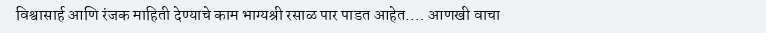विश्वासार्ह आणि रंजक माहिती देण्याचे काम भाग्यश्री रसाळ पार पाडत आहेत.… आणखी वाचा